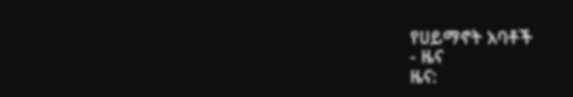የሀይማኖት አባቶች
- ዜና
ዜና: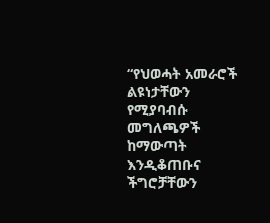“የህወሓት አመራሮች ልዩነታቸውን የሚያባብሱ መግለጫዎች ከማውጣት እንዲቆጠቡና ችግሮቻቸውን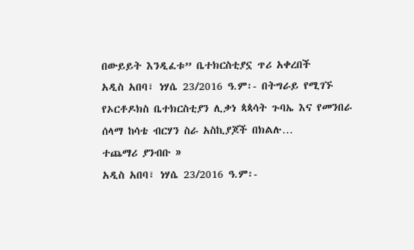በውይይት እንዲፈቱ” ቤተክርስቲያኗ ጥሪ አቀረበች
አዲስ አበባ፣ ነሃሴ 23/2016 ዓ.ም፡- በትግራይ የሚገኙ የኦርቶዶክስ ቤተክርስቲያን ሊቃነ ጳጳሳት ጉባኤ እና የመንበራ ሰላማ ከሳቴ ብርሃን ስራ አስኪያጆች በክልሉ…
ተጨማሪ ያንብቡ »
አዲስ አበባ፣ ነሃሴ 23/2016 ዓ.ም፡-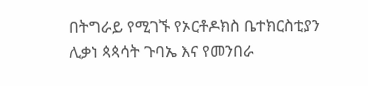በትግራይ የሚገኙ የኦርቶዶክስ ቤተክርስቲያን ሊቃነ ጳጳሳት ጉባኤ እና የመንበራ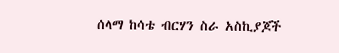ሰላማ ከሳቴ ብርሃን ስራ አስኪያጆች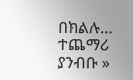በክልሉ…
ተጨማሪ ያንብቡ »